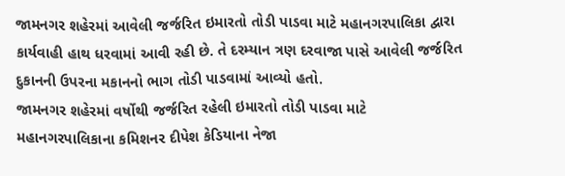જામનગર શહેરમાં આવેલી જર્જરિત ઇમારતો તોડી પાડવા માટે મહાનગરપાલિકા દ્વારા કાર્યવાહી હાથ ધરવામાં આવી રહી છે. તે દરમ્યાન ત્રણ દરવાજા પાસે આવેલી જર્જરિત દુકાનની ઉપરના મકાનનો ભાગ તોડી પાડવામાં આવ્યો હતો.
જામનગર શહેરમાં વર્ષોથી જર્જરિત રહેલી ઇમારતો તોડી પાડવા માટે મહાનગરપાલિકાના કમિશનર દીપેશ કેડિયાના નેજા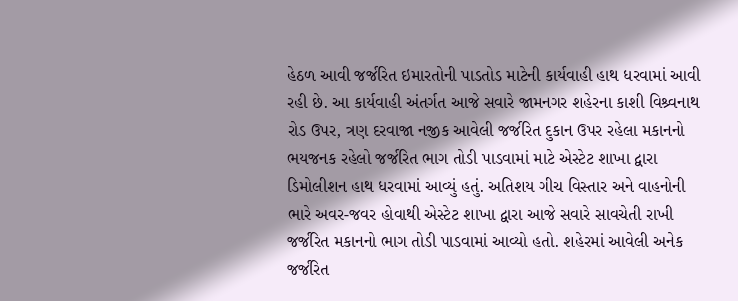હેઠળ આવી જર્જરિત ઇમારતોની પાડતોડ માટેની કાર્યવાહી હાથ ધરવામાં આવી રહી છે. આ કાર્યવાહી અંતર્ગત આજે સવારે જામનગર શહેરના કાશી વિશ્ર્વનાથ રોડ ઉપર, ત્રણ દરવાજા નજીક આવેલી જર્જરિત દુકાન ઉપર રહેલા મકાનનો ભયજનક રહેલો જર્જરિત ભાગ તોડી પાડવામાં માટે એસ્ટેટ શાખા દ્વારા ડિમોલીશન હાથ ધરવામાં આવ્યું હતું. અતિશય ગીચ વિસ્તાર અને વાહનોની ભારે અવર-જવર હોવાથી એસ્ટેટ શાખા દ્વારા આજે સવારે સાવચેતી રાખી જર્જરિત મકાનનો ભાગ તોડી પાડવામાં આવ્યો હતો. શહેરમાં આવેલી અનેક જર્જરિત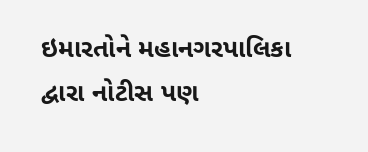ઇમારતોને મહાનગરપાલિકા દ્વારા નોટીસ પણ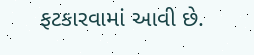ફટકારવામાં આવી છે.